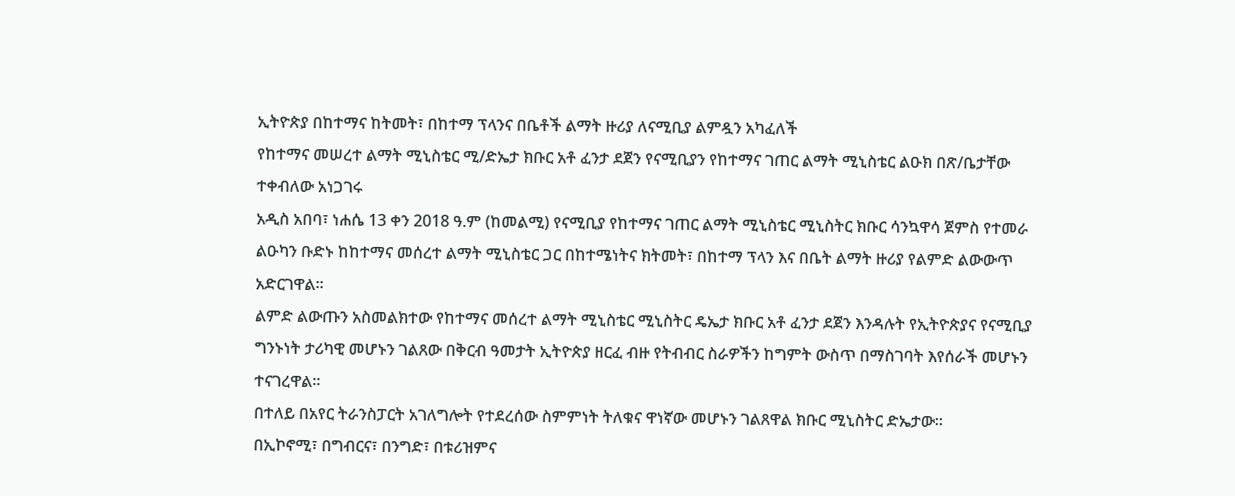ኢትዮጵያ በከተማና ከትመት፣ በከተማ ፕላንና በቤቶች ልማት ዙሪያ ለናሚቢያ ልምዷን አካፈለች
የከተማና መሠረተ ልማት ሚኒስቴር ሚ/ድኤታ ክቡር አቶ ፈንታ ደጀን የናሚቢያን የከተማና ገጠር ልማት ሚኒስቴር ልዑክ በጽ/ቤታቸው ተቀብለው አነጋገሩ
አዲስ አበባ፣ ነሐሴ 13 ቀን 2018 ዓ.ም (ከመልሚ) የናሚቢያ የከተማና ገጠር ልማት ሚኒስቴር ሚኒስትር ክቡር ሳንኳዋሳ ጀምስ የተመራ ልዑካን ቡድኑ ከከተማና መሰረተ ልማት ሚኒስቴር ጋር በከተሜነትና ክትመት፣ በከተማ ፕላን እና በቤት ልማት ዙሪያ የልምድ ልውውጥ አድርገዋል፡፡
ልምድ ልውጡን አስመልክተው የከተማና መሰረተ ልማት ሚኒስቴር ሚኒስትር ዴኤታ ክቡር አቶ ፈንታ ደጀን እንዳሉት የኢትዮጵያና የናሚቢያ ግንኑነት ታሪካዊ መሆኑን ገልጸው በቅርብ ዓመታት ኢትዮጵያ ዘርፈ ብዙ የትብብር ስራዎችን ከግምት ውስጥ በማስገባት እየሰራች መሆኑን ተናገረዋል።
በተለይ በአየር ትራንስፓርት አገለግሎት የተደረሰው ስምምነት ትለቁና ዋነኛው መሆኑን ገልጸዋል ክቡር ሚኒስትር ድኤታው፡፡
በኢኮኖሚ፣ በግብርና፣ በንግድ፣ በቱሪዝምና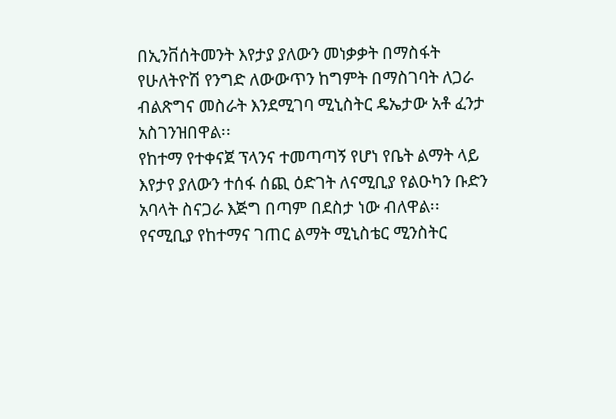በኢንቨሰትመንት እየታያ ያለውን መነቃቃት በማስፋት የሁለትዮሽ የንግድ ለውውጥን ከግምት በማስገባት ለጋራ ብልጽግና መስራት እንደሚገባ ሚኒስትር ዴኤታው አቶ ፈንታ አስገንዝበዋል፡፡
የከተማ የተቀናጀ ፕላንና ተመጣጣኝ የሆነ የቤት ልማት ላይ እየታየ ያለውን ተሰፋ ሰጪ ዕድገት ለናሚቢያ የልዑካን ቡድን አባላት ስናጋራ እጅግ በጣም በደስታ ነው ብለዋል፡፡
የናሚቢያ የከተማና ገጠር ልማት ሚኒስቴር ሚንስትር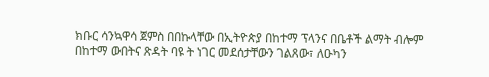ክቡር ሳንኳዋሳ ጀምስ በበኩላቸው በኢትዮጵያ በከተማ ፕላንና በቤቶች ልማት ብሎም በከተማ ውበትና ጽዳት ባዩ ት ነገር መደሰታቸውን ገልጸው፣ ለዑካን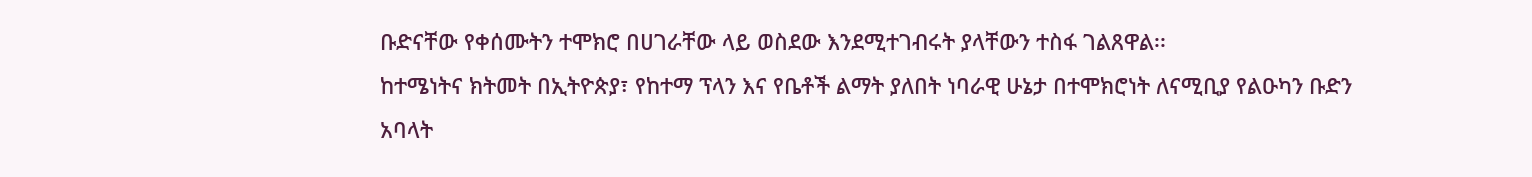ቡድናቸው የቀሰሙትን ተሞክሮ በሀገራቸው ላይ ወስደው እንደሚተገብሩት ያላቸውን ተስፋ ገልጸዋል፡፡
ከተሜነትና ክትመት በኢትዮጵያ፣ የከተማ ፕላን እና የቤቶች ልማት ያለበት ነባራዊ ሁኔታ በተሞክሮነት ለናሚቢያ የልዑካን ቡድን አባላት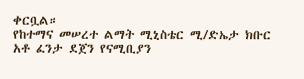ቀርቧል።
የከተማና መሠረተ ልማት ሚኒስቴር ሚ/ድኤታ ክቡር አቶ ፈንታ ደጀን የናሚቢያን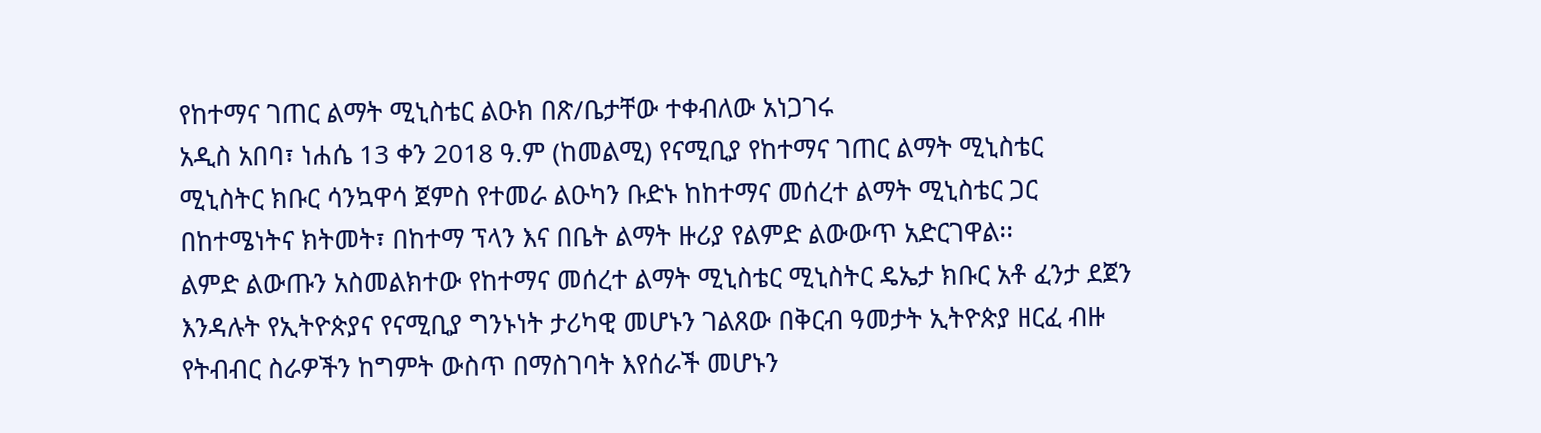የከተማና ገጠር ልማት ሚኒስቴር ልዑክ በጽ/ቤታቸው ተቀብለው አነጋገሩ
አዲስ አበባ፣ ነሐሴ 13 ቀን 2018 ዓ.ም (ከመልሚ) የናሚቢያ የከተማና ገጠር ልማት ሚኒስቴር ሚኒስትር ክቡር ሳንኳዋሳ ጀምስ የተመራ ልዑካን ቡድኑ ከከተማና መሰረተ ልማት ሚኒስቴር ጋር በከተሜነትና ክትመት፣ በከተማ ፕላን እና በቤት ልማት ዙሪያ የልምድ ልውውጥ አድርገዋል፡፡
ልምድ ልውጡን አስመልክተው የከተማና መሰረተ ልማት ሚኒስቴር ሚኒስትር ዴኤታ ክቡር አቶ ፈንታ ደጀን እንዳሉት የኢትዮጵያና የናሚቢያ ግንኑነት ታሪካዊ መሆኑን ገልጸው በቅርብ ዓመታት ኢትዮጵያ ዘርፈ ብዙ የትብብር ስራዎችን ከግምት ውስጥ በማስገባት እየሰራች መሆኑን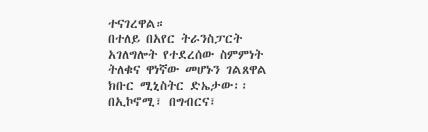ተናገረዋል።
በተለይ በአየር ትራንስፓርት አገለግሎት የተደረሰው ስምምነት ትለቁና ዋነኛው መሆኑን ገልጸዋል ክቡር ሚኒስትር ድኤታው፡፡
በኢኮኖሚ፣ በግብርና፣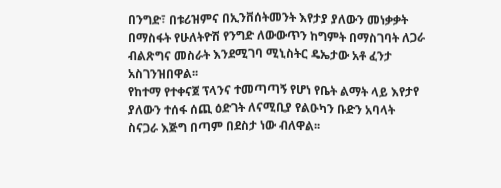በንግድ፣ በቱሪዝምና በኢንቨሰትመንት እየታያ ያለውን መነቃቃት በማስፋት የሁለትዮሽ የንግድ ለውውጥን ከግምት በማስገባት ለጋራ ብልጽግና መስራት እንደሚገባ ሚኒስትር ዴኤታው አቶ ፈንታ አስገንዝበዋል፡፡
የከተማ የተቀናጀ ፕላንና ተመጣጣኝ የሆነ የቤት ልማት ላይ እየታየ ያለውን ተሰፋ ሰጪ ዕድገት ለናሚቢያ የልዑካን ቡድን አባላት ስናጋራ እጅግ በጣም በደስታ ነው ብለዋል፡፡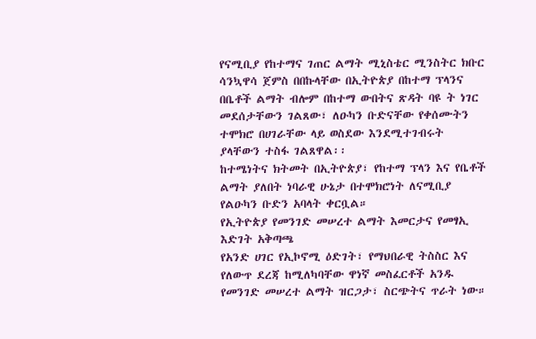የናሚቢያ የከተማና ገጠር ልማት ሚኒስቴር ሚንስትር ክቡር ሳንኳዋሳ ጀምስ በበኩላቸው በኢትዮጵያ በከተማ ፕላንና በቤቶች ልማት ብሎም በከተማ ውበትና ጽዳት ባዩ ት ነገር መደሰታቸውን ገልጸው፣ ለዑካን ቡድናቸው የቀሰሙትን ተሞክሮ በሀገራቸው ላይ ወስደው እንደሚተገብሩት ያላቸውን ተስፋ ገልጸዋል፡፡
ከተሜነትና ክትመት በኢትዮጵያ፣ የከተማ ፕላን እና የቤቶች ልማት ያለበት ነባራዊ ሁኔታ በተሞክሮነት ለናሚቢያ የልዑካን ቡድን አባላት ቀርቧል።
የኢትዮጵያ የመንገድ መሠረተ ልማት እመርታና የመፃኢ እድገት አቅጣጫ
የአንድ ሀገር የኢኮኖሚ ዕድገት፣ የማህበራዊ ትስስር እና የለውጥ ደረጃ ከሚለካባቸው ዋነኛ መስፈርቶች አንዱ የመንገድ መሠረተ ልማት ዝርጋታ፣ ስርጭትና ጥራት ነው።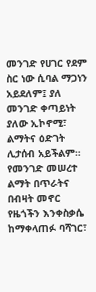መንገድ የሀገር የደም ስር ነው ሲባል ማጋነን አይደለም፤ ያለ መንገድ ቀጣይነት ያለው ኢኮኖሚ፣ ልማትና ዕድገት ሊታሰብ አይችልም።
የመንገድ መሠረተ ልማት በጥራትና በብዛት መኖር የዜጎችን እንቀስቃሴ ከማቀላጠፉ ባሻገር፣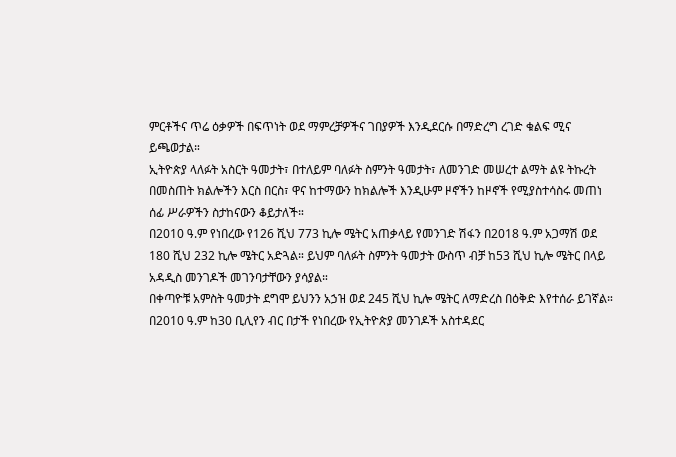ምርቶችና ጥሬ ዕቃዎች በፍጥነት ወደ ማምረቻዎችና ገበያዎች እንዲደርሱ በማድረግ ረገድ ቁልፍ ሚና ይጫወታል።
ኢትዮጵያ ላለፉት አስርት ዓመታት፣ በተለይም ባለፉት ስምንት ዓመታት፣ ለመንገድ መሠረተ ልማት ልዩ ትኩረት በመስጠት ክልሎችን እርስ በርስ፣ ዋና ከተማውን ከክልሎች እንዲሁም ዞኖችን ከዞኖች የሚያስተሳስሩ መጠነ ሰፊ ሥራዎችን ስታከናውን ቆይታለች።
በ2010 ዓ.ም የነበረው የ126 ሺህ 773 ኪሎ ሜትር አጠቃላይ የመንገድ ሽፋን በ2018 ዓ.ም አጋማሽ ወደ 180 ሺህ 232 ኪሎ ሜትር አድጓል። ይህም ባለፉት ስምንት ዓመታት ውስጥ ብቻ ከ53 ሺህ ኪሎ ሜትር በላይ አዳዲስ መንገዶች መገንባታቸውን ያሳያል።
በቀጣዮቹ አምስት ዓመታት ደግሞ ይህንን አኃዝ ወደ 245 ሺህ ኪሎ ሜትር ለማድረስ በዕቅድ እየተሰራ ይገኛል። በ2010 ዓ.ም ከ30 ቢሊየን ብር በታች የነበረው የኢትዮጵያ መንገዶች አስተዳደር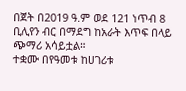በጀት በ2019 ዓ.ም ወደ 121 ነጥብ 8 ቢሊየን ብር በማደግ ከአራት እጥፍ በላይ ጭማሪ አሳይቷል።
ተቋሙ በየዓመቱ ከሀገሪቱ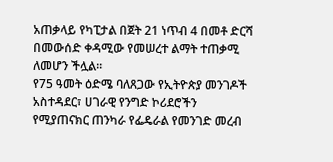አጠቃላይ የካፒታል በጀት 21 ነጥብ 4 በመቶ ድርሻ በመውሰድ ቀዳሚው የመሠረተ ልማት ተጠቃሚ ለመሆን ችሏል።
የ75 ዓመት ዕድሜ ባለጸጋው የኢትዮጵያ መንገዶች አስተዳደር፣ ሀገራዊ የንግድ ኮሪደሮችን የሚያጠናክር ጠንካራ የፌዴራል የመንገድ መረብ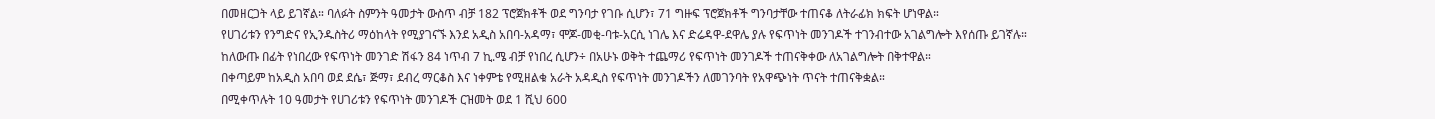በመዘርጋት ላይ ይገኛል። ባለፉት ስምንት ዓመታት ውስጥ ብቻ 182 ፕሮጀክቶች ወደ ግንባታ የገቡ ሲሆን፣ 71 ግዙፍ ፕሮጀክቶች ግንባታቸው ተጠናቆ ለትራፊክ ክፍት ሆነዋል።
የሀገሪቱን የንግድና የኢንዱስትሪ ማዕከላት የሚያገናኙ እንደ አዲስ አበባ-አዳማ፣ ሞጆ-መቂ-ባቱ-አርሲ ነገሌ እና ድሬዳዋ-ደዋሌ ያሉ የፍጥነት መንገዶች ተገንብተው አገልግሎት እየሰጡ ይገኛሉ።
ከለውጡ በፊት የነበረው የፍጥነት መንገድ ሽፋን 84 ነጥብ 7 ኪ.ሜ ብቻ የነበረ ሲሆን÷ በአሁኑ ወቅት ተጨማሪ የፍጥነት መንገዶች ተጠናቅቀው ለአገልግሎት በቅተዋል።
በቀጣይም ከአዲስ አበባ ወደ ደሴ፣ ጅማ፣ ደብረ ማርቆስ እና ነቀምቴ የሚዘልቁ አራት አዳዲስ የፍጥነት መንገዶችን ለመገንባት የአዋጭነት ጥናት ተጠናቅቋል።
በሚቀጥሉት 10 ዓመታት የሀገሪቱን የፍጥነት መንገዶች ርዝመት ወደ 1 ሺህ 600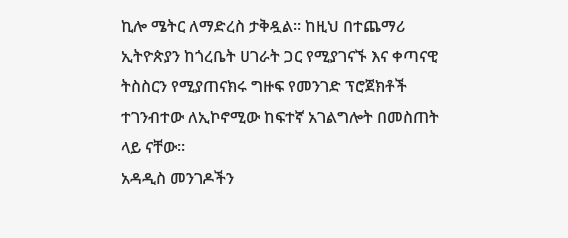ኪሎ ሜትር ለማድረስ ታቅዷል። ከዚህ በተጨማሪ ኢትዮጵያን ከጎረቤት ሀገራት ጋር የሚያገናኙ እና ቀጣናዊ ትስስርን የሚያጠናክሩ ግዙፍ የመንገድ ፕሮጀክቶች ተገንብተው ለኢኮኖሚው ከፍተኛ አገልግሎት በመስጠት ላይ ናቸው።
አዳዲስ መንገዶችን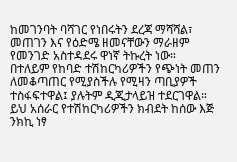ከመገንባት ባሻገር የነበሩትን ደረጃ ማሻሻል፣ መጠገን እና የዕድሜ ዘመናቸውን ማራዘም የመንገድ አስተዳደሩ ዋነኛ ትኩረት ነው።
በተለይም የከባድ ተሽከርካሪዎችን የጭነት መጠን ለመቆጣጠር የሚያስችሉ የሚዛን ጣቢያዎች ተስፋፍተዋል፤ ያሉትም ዲጂታላይዝ ተደርገዋል። ይህ አሰራር የተሽከርካሪዎችን ክብደት ከሰው እጅ ንክኪ ነፃ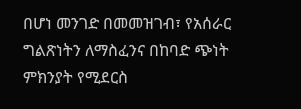በሆነ መንገድ በመመዝገብ፣ የአሰራር ግልጽነትን ለማስፈንና በከባድ ጭነት ምክንያት የሚደርስ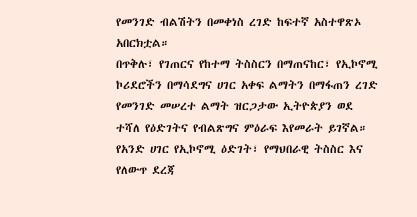የመንገድ ብልሽትን በመቀነስ ረገድ ከፍተኛ አስተዋጽኦ አበርክቷል።
በጥቅሉ፣ የገጠርና የከተማ ትስስርን በማጠናከር፣ የኢኮኖሚ ኮሪደሮችን በማሳደግና ሀገር አቀፍ ልማትን በማፋጠን ረገድ የመንገድ መሠረተ ልማት ዝርጋታው ኢትዮጵያን ወደ ተሻለ የዕድገትና የብልጽግና ምዕራፍ እየመራት ይገኛል።
የአንድ ሀገር የኢኮኖሚ ዕድገት፣ የማህበራዊ ትስስር እና የለውጥ ደረጃ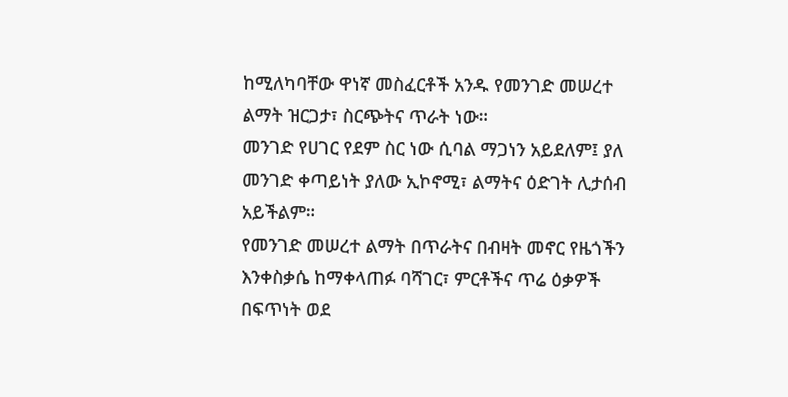ከሚለካባቸው ዋነኛ መስፈርቶች አንዱ የመንገድ መሠረተ ልማት ዝርጋታ፣ ስርጭትና ጥራት ነው።
መንገድ የሀገር የደም ስር ነው ሲባል ማጋነን አይደለም፤ ያለ መንገድ ቀጣይነት ያለው ኢኮኖሚ፣ ልማትና ዕድገት ሊታሰብ አይችልም።
የመንገድ መሠረተ ልማት በጥራትና በብዛት መኖር የዜጎችን እንቀስቃሴ ከማቀላጠፉ ባሻገር፣ ምርቶችና ጥሬ ዕቃዎች በፍጥነት ወደ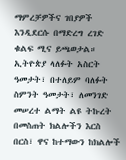ማምረቻዎችና ገበያዎች እንዲደርሱ በማድረግ ረገድ ቁልፍ ሚና ይጫወታል።
ኢትዮጵያ ላለፉት አስርት ዓመታት፣ በተለይም ባለፉት ስምንት ዓመታት፣ ለመንገድ መሠረተ ልማት ልዩ ትኩረት በመስጠት ክልሎችን እርስ በርስ፣ ዋና ከተማውን ከክልሎች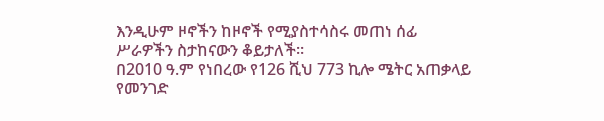እንዲሁም ዞኖችን ከዞኖች የሚያስተሳስሩ መጠነ ሰፊ ሥራዎችን ስታከናውን ቆይታለች።
በ2010 ዓ.ም የነበረው የ126 ሺህ 773 ኪሎ ሜትር አጠቃላይ የመንገድ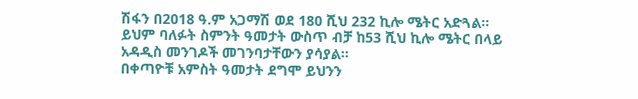ሽፋን በ2018 ዓ.ም አጋማሽ ወደ 180 ሺህ 232 ኪሎ ሜትር አድጓል። ይህም ባለፉት ስምንት ዓመታት ውስጥ ብቻ ከ53 ሺህ ኪሎ ሜትር በላይ አዳዲስ መንገዶች መገንባታቸውን ያሳያል።
በቀጣዮቹ አምስት ዓመታት ደግሞ ይህንን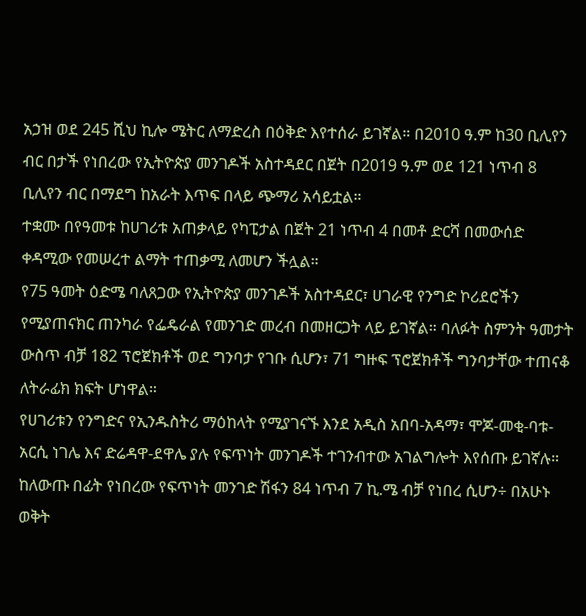አኃዝ ወደ 245 ሺህ ኪሎ ሜትር ለማድረስ በዕቅድ እየተሰራ ይገኛል። በ2010 ዓ.ም ከ30 ቢሊየን ብር በታች የነበረው የኢትዮጵያ መንገዶች አስተዳደር በጀት በ2019 ዓ.ም ወደ 121 ነጥብ 8 ቢሊየን ብር በማደግ ከአራት እጥፍ በላይ ጭማሪ አሳይቷል።
ተቋሙ በየዓመቱ ከሀገሪቱ አጠቃላይ የካፒታል በጀት 21 ነጥብ 4 በመቶ ድርሻ በመውሰድ ቀዳሚው የመሠረተ ልማት ተጠቃሚ ለመሆን ችሏል።
የ75 ዓመት ዕድሜ ባለጸጋው የኢትዮጵያ መንገዶች አስተዳደር፣ ሀገራዊ የንግድ ኮሪደሮችን የሚያጠናክር ጠንካራ የፌዴራል የመንገድ መረብ በመዘርጋት ላይ ይገኛል። ባለፉት ስምንት ዓመታት ውስጥ ብቻ 182 ፕሮጀክቶች ወደ ግንባታ የገቡ ሲሆን፣ 71 ግዙፍ ፕሮጀክቶች ግንባታቸው ተጠናቆ ለትራፊክ ክፍት ሆነዋል።
የሀገሪቱን የንግድና የኢንዱስትሪ ማዕከላት የሚያገናኙ እንደ አዲስ አበባ-አዳማ፣ ሞጆ-መቂ-ባቱ-አርሲ ነገሌ እና ድሬዳዋ-ደዋሌ ያሉ የፍጥነት መንገዶች ተገንብተው አገልግሎት እየሰጡ ይገኛሉ።
ከለውጡ በፊት የነበረው የፍጥነት መንገድ ሽፋን 84 ነጥብ 7 ኪ.ሜ ብቻ የነበረ ሲሆን÷ በአሁኑ ወቅት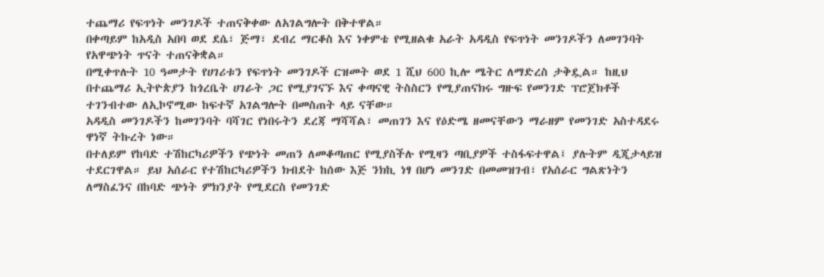ተጨማሪ የፍጥነት መንገዶች ተጠናቅቀው ለአገልግሎት በቅተዋል።
በቀጣይም ከአዲስ አበባ ወደ ደሴ፣ ጅማ፣ ደብረ ማርቆስ እና ነቀምቴ የሚዘልቁ አራት አዳዲስ የፍጥነት መንገዶችን ለመገንባት የአዋጭነት ጥናት ተጠናቅቋል።
በሚቀጥሉት 10 ዓመታት የሀገሪቱን የፍጥነት መንገዶች ርዝመት ወደ 1 ሺህ 600 ኪሎ ሜትር ለማድረስ ታቅዷል። ከዚህ በተጨማሪ ኢትዮጵያን ከጎረቤት ሀገራት ጋር የሚያገናኙ እና ቀጣናዊ ትስስርን የሚያጠናክሩ ግዙፍ የመንገድ ፕሮጀክቶች ተገንብተው ለኢኮኖሚው ከፍተኛ አገልግሎት በመስጠት ላይ ናቸው።
አዳዲስ መንገዶችን ከመገንባት ባሻገር የነበሩትን ደረጃ ማሻሻል፣ መጠገን እና የዕድሜ ዘመናቸውን ማራዘም የመንገድ አስተዳደሩ ዋነኛ ትኩረት ነው።
በተለይም የከባድ ተሽከርካሪዎችን የጭነት መጠን ለመቆጣጠር የሚያስችሉ የሚዛን ጣቢያዎች ተስፋፍተዋል፤ ያሉትም ዲጂታላይዝ ተደርገዋል። ይህ አሰራር የተሽከርካሪዎችን ክብደት ከሰው እጅ ንክኪ ነፃ በሆነ መንገድ በመመዝገብ፣ የአሰራር ግልጽነትን ለማስፈንና በከባድ ጭነት ምክንያት የሚደርስ የመንገድ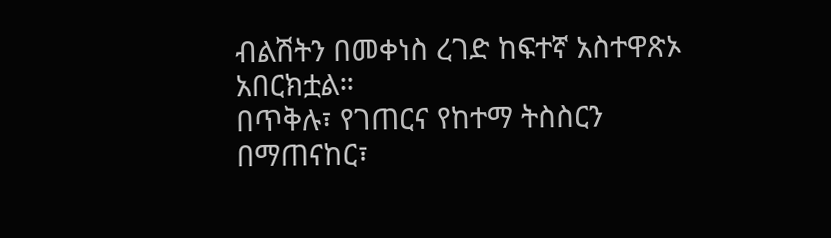ብልሽትን በመቀነስ ረገድ ከፍተኛ አስተዋጽኦ አበርክቷል።
በጥቅሉ፣ የገጠርና የከተማ ትስስርን በማጠናከር፣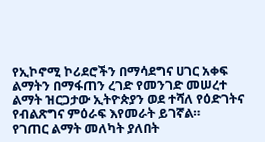የኢኮኖሚ ኮሪደሮችን በማሳደግና ሀገር አቀፍ ልማትን በማፋጠን ረገድ የመንገድ መሠረተ ልማት ዝርጋታው ኢትዮጵያን ወደ ተሻለ የዕድገትና የብልጽግና ምዕራፍ እየመራት ይገኛል።
የገጠር ልማት መለካት ያለበት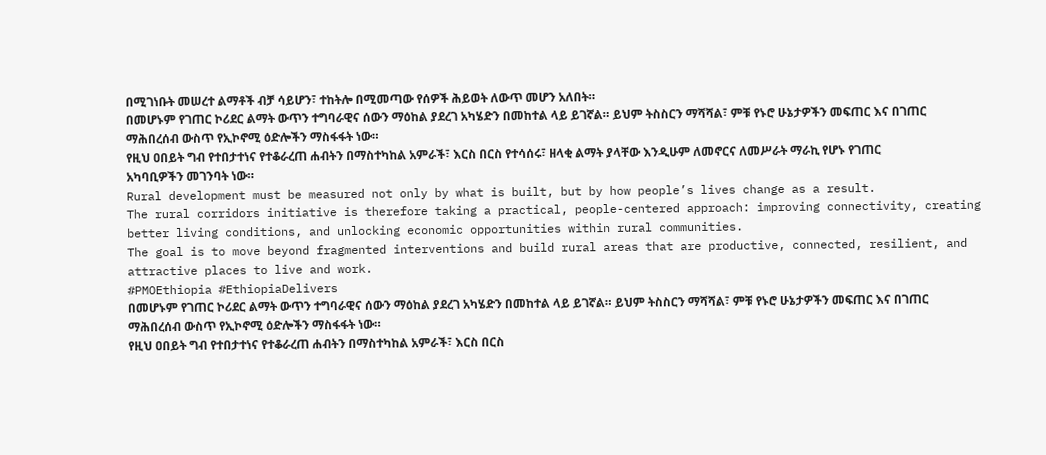በሚገነቡት መሠረተ ልማቶች ብቻ ሳይሆን፣ ተከትሎ በሚመጣው የሰዎች ሕይወት ለውጥ መሆን አለበት።
በመሆኑም የገጠር ኮሪደር ልማት ውጥን ተግባራዊና ሰውን ማዕከል ያደረገ አካሄድን በመከተል ላይ ይገኛል። ይህም ትስስርን ማሻሻል፣ ምቹ የኑሮ ሁኔታዎችን መፍጠር እና በገጠር ማሕበረሰብ ውስጥ የኢኮኖሚ ዕድሎችን ማስፋፋት ነው።
የዚህ ዐበይት ግብ የተበታተነና የተቆራረጠ ሐብትን በማስተካከል አምራች፣ እርስ በርስ የተሳሰሩ፣ ዘላቂ ልማት ያላቸው እንዲሁም ለመኖርና ለመሥራት ማራኪ የሆኑ የገጠር አካባቢዎችን መገንባት ነው።
Rural development must be measured not only by what is built, but by how people’s lives change as a result.
The rural corridors initiative is therefore taking a practical, people-centered approach: improving connectivity, creating better living conditions, and unlocking economic opportunities within rural communities.
The goal is to move beyond fragmented interventions and build rural areas that are productive, connected, resilient, and attractive places to live and work.
#PMOEthiopia #EthiopiaDelivers
በመሆኑም የገጠር ኮሪደር ልማት ውጥን ተግባራዊና ሰውን ማዕከል ያደረገ አካሄድን በመከተል ላይ ይገኛል። ይህም ትስስርን ማሻሻል፣ ምቹ የኑሮ ሁኔታዎችን መፍጠር እና በገጠር ማሕበረሰብ ውስጥ የኢኮኖሚ ዕድሎችን ማስፋፋት ነው።
የዚህ ዐበይት ግብ የተበታተነና የተቆራረጠ ሐብትን በማስተካከል አምራች፣ እርስ በርስ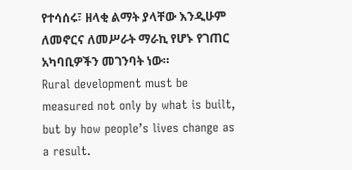የተሳሰሩ፣ ዘላቂ ልማት ያላቸው እንዲሁም ለመኖርና ለመሥራት ማራኪ የሆኑ የገጠር አካባቢዎችን መገንባት ነው።
Rural development must be measured not only by what is built, but by how people’s lives change as a result.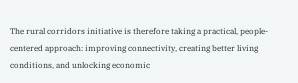The rural corridors initiative is therefore taking a practical, people-centered approach: improving connectivity, creating better living conditions, and unlocking economic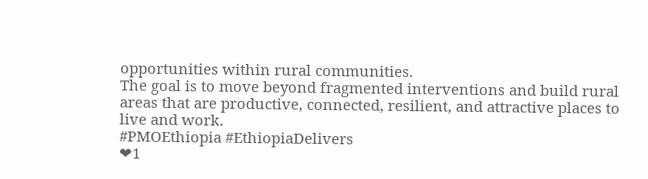opportunities within rural communities.
The goal is to move beyond fragmented interventions and build rural areas that are productive, connected, resilient, and attractive places to live and work.
#PMOEthiopia #EthiopiaDelivers
❤1